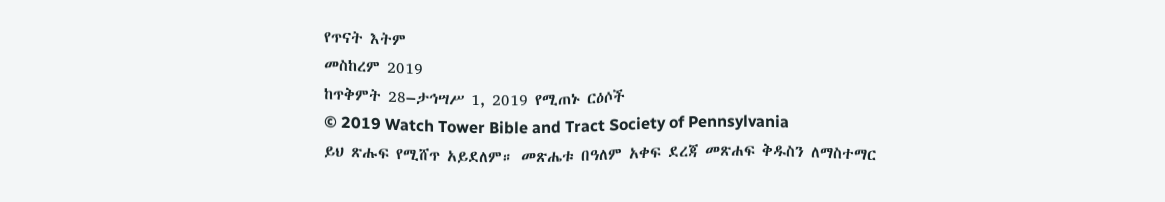የጥናት እትም
መስከረም 2019
ከጥቅምት 28–ታኅሣሥ 1, 2019 የሚጠኑ ርዕሶች
© 2019 Watch Tower Bible and Tract Society of Pennsylvania
ይህ ጽሑፍ የሚሸጥ አይደለም። መጽሔቱ በዓለም አቀፍ ደረጃ መጽሐፍ ቅዱስን ለማስተማር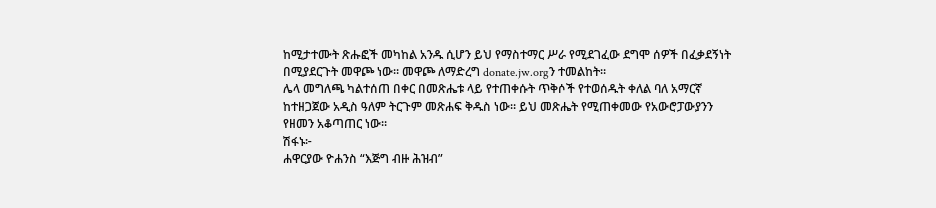ከሚታተሙት ጽሑፎች መካከል አንዱ ሲሆን ይህ የማስተማር ሥራ የሚደገፈው ደግሞ ሰዎች በፈቃደኝነት በሚያደርጉት መዋጮ ነው። መዋጮ ለማድረግ donate.jw.orgን ተመልከት።
ሌላ መግለጫ ካልተሰጠ በቀር በመጽሔቱ ላይ የተጠቀሱት ጥቅሶች የተወሰዱት ቀለል ባለ አማርኛ ከተዘጋጀው አዲስ ዓለም ትርጉም መጽሐፍ ቅዱስ ነው። ይህ መጽሔት የሚጠቀመው የአውሮፓውያንን የዘመን አቆጣጠር ነው።
ሽፋኑ፦
ሐዋርያው ዮሐንስ “እጅግ ብዙ ሕዝብ”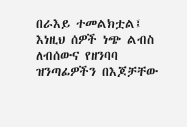በራእይ ተመልክቷል፤ እነዚህ ሰዎች ነጭ ልብስ ለብሰውና የዘንባባ ዝንጣፊዎችን በእጆቻቸው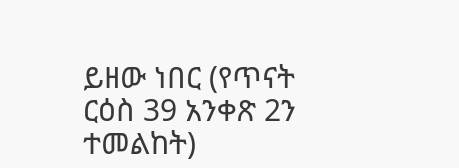ይዘው ነበር (የጥናት ርዕስ 39 አንቀጽ 2ን ተመልከት)